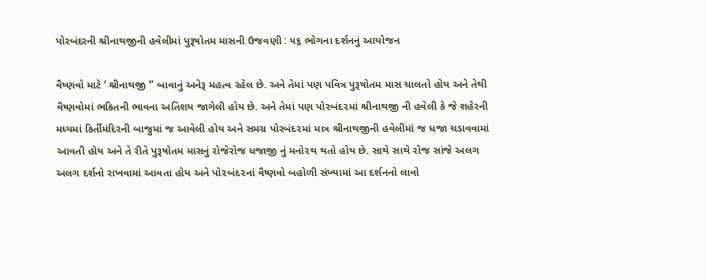પોરબંદરની શ્રીનાથજીની હવેલીમાં પુરૂષોતમ માસની ઉજવણી : ૫૬ ભોગના દર્શનનું આયોજન

વૈષ્ણવો માટે ‘ શ્રીનાથજી ” બાવાનું અનેરૂ મહત્વ રહેલ છે. અને તેમાં પણ પવિત્ર પુરૂષોતમ માસ ચાલતો હોય અને તેથી વૈષ્ણવોમાં ભકિતની ભાવના અતિશય જાગેલી હોય છે. અને તેમાં પણ પો૨બંદ૨માં શ્રીનાથજી ની હવેલી કે જે શહેરની મધ્યમાં કિર્તીમંદિરની બાજુમાં જ આવેલી હોય અને સમગ્ર પોરબંદ૨માં માત્ર શ્રીનાથજીની હવેલીમાં જ ધજા ચડાવવામાં આવતી હોય અને તે રીતે પુરૂષોતમ માસનું રોજેરોજ ધજાજી નું મનો૨થ થતો હોય છે. સાથે સાથે ૨ોજ સાંજે અલગ અલગ દર્શનો રાખવામાં આવતા હોય અને પો૨બંદ૨નાં વૈષ્ણવો બહોળી સંખ્યામાં આ દર્શનનો લાવો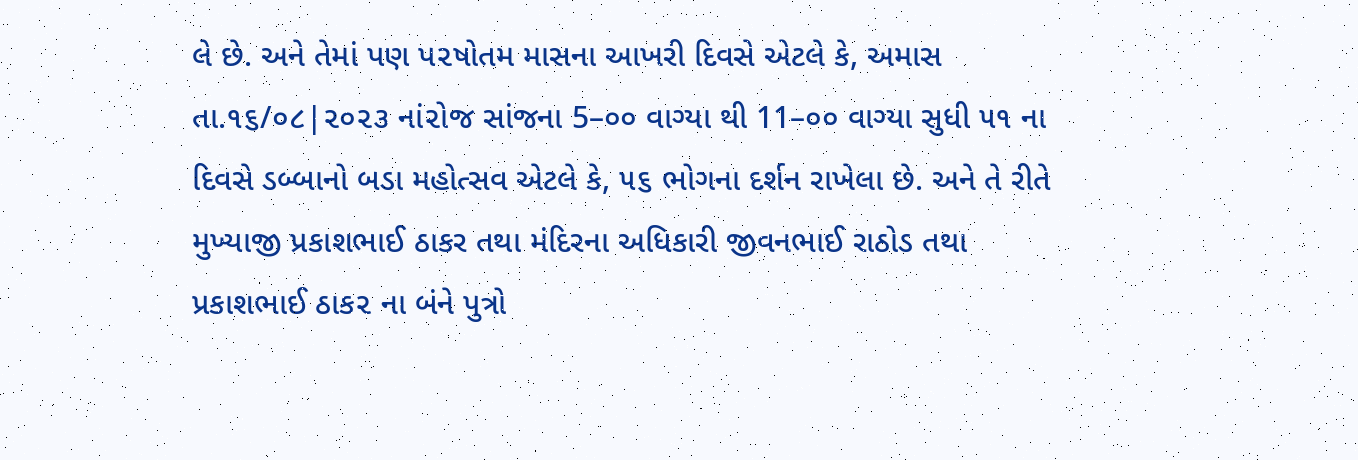લે છે. અને તેમાં પણ પ૨ષોતમ માસના આખરી દિવસે એટલે કે, અમાસ તા.૧૬/૦૮|૨૦૨૩ નાં૨ોજ સાંજના 5–૦૦ વાગ્યા થી 11–૦૦ વાગ્યા સુધી ૫૧ ના દિવસે ડબ્બાનો બડા મહોત્સવ એટલે કે, ૫૬ ભોગના દર્શન રાખેલા છે. અને તે રીતે મુખ્યાજી પ્રકાશભાઈ ઠાકર તથા મંદિરના અધિકારી જીવનભાઈ રાઠોડ તથા પ્રકાશભાઈ ઠાક૨ ના બંને પુત્રો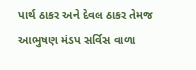પાર્થ ઠાકર અને દેવલ ઠાકર તેમજ આભુષણ મંડપ સર્વિસ વાળા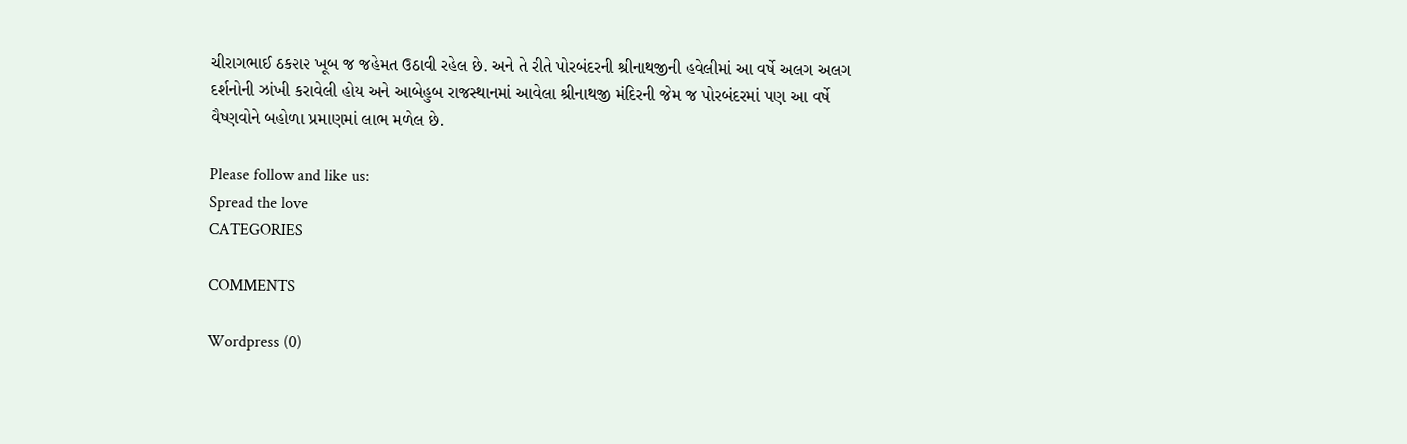ચીરાગભાઈ ઠક૨ા૨ ખૂબ જ જહેમત ઉઠાવી રહેલ છે. અને તે રીતે પોરબંદરની શ્રીનાથજીની હવેલીમાં આ વર્ષે અલગ અલગ દર્શનોની ઝાંખી કરાવેલી હોય અને આબેહુબ રાજસ્થાનમાં આવેલા શ્રીનાથજી મંદિરની જેમ જ પોરબંદરમાં પણ આ વર્ષે વૈષ્ણવોને બહોળા પ્રમાણમાં લાભ મળેલ છે.

Please follow and like us:
Spread the love
CATEGORIES

COMMENTS

Wordpress (0)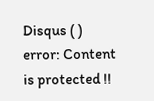Disqus ( )
error: Content is protected !!